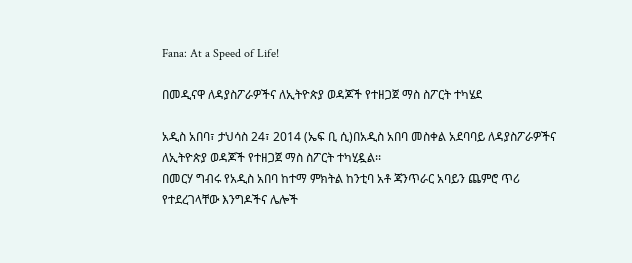Fana: At a Speed of Life!

በመዲናዋ ለዳያስፖራዎችና ለኢትዮጵያ ወዳጆች የተዘጋጀ ማስ ስፖርት ተካሄደ

አዲስ አበባ፣ ታህሳስ 24፣ 2014 (ኤፍ ቢ ሲ)በአዲስ አበባ መስቀል አደባባይ ለዳያስፖራዎችና ለኢትዮጵያ ወዳጆች የተዘጋጀ ማስ ስፖርት ተካሂዷል፡፡
በመርሃ ግብሩ የአዲስ አበባ ከተማ ምክትል ከንቲባ አቶ ጃንጥራር አባይን ጨምሮ ጥሪ የተደረገላቸው እንግዶችና ሌሎች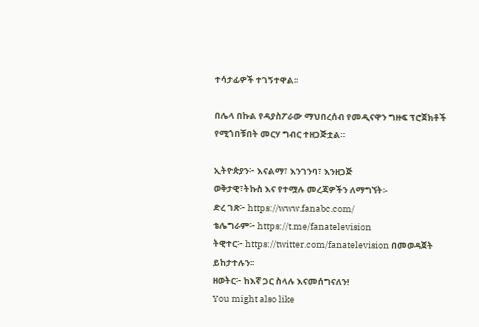ተሳታፊዎች ተገኝተዋል፡፡

በሌላ በኩል የዳያስፖራው ማህበረሰብ የመዲናዋን ግዙፍ ፕሮጀክቶች የሚጎበቹበት መርሃ ግብር ተዘጋጅቷል።

ኢትዮጵያን፦ እናልማ፣ እንገንባ፣ እንዘጋጅ
ወቅታዊ፣ትኩስ እና የተሟሉ መረጃዎችን ለማግኘት፡-
ድረ ገጽ፦ https://www.fanabc.com/
ቴሌግራም፦ https://t.me/fanatelevision
ትዊተር፦ https://twitter.com/fanatelevision በመወዳጀት ይከታተሉን፡፡
ዘወትር፦ ከእኛ ጋር ስላሉ እናመሰግናለን!
You might also like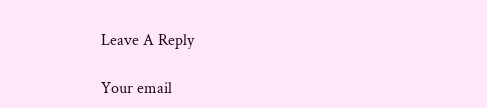Leave A Reply

Your email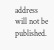address will not be published.